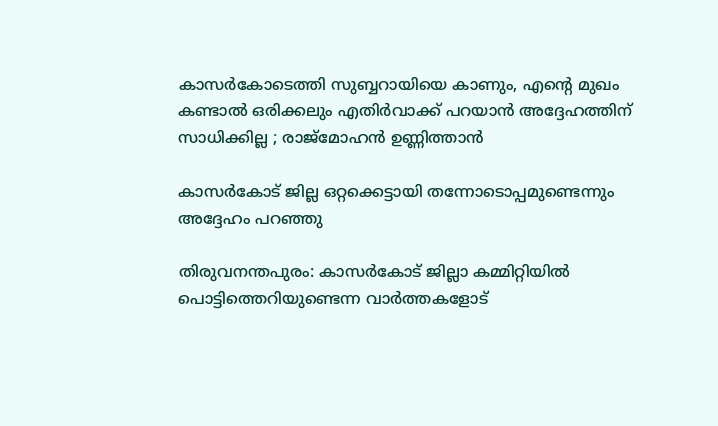കാസര്‍കോടെത്തി സുബ്ബറായിയെ കാണും, എന്റെ മുഖം കണ്ടാല്‍ ഒരിക്കലും എതിര്‍വാക്ക് പറയാന്‍ അദ്ദേഹത്തിന് സാധിക്കില്ല ; രാജ്‌മോഹന്‍ ഉണ്ണിത്താന്‍

കാസര്‍കോട് ജില്ല ഒറ്റക്കെട്ടായി തന്നോടൊപ്പമുണ്ടെന്നും അദ്ദേഹം പറഞ്ഞു

തിരുവനന്തപുരം: കാസര്‍കോട് ജില്ലാ കമ്മിറ്റിയില്‍ പൊട്ടിത്തെറിയുണ്ടെന്ന വാര്‍ത്തകളോട്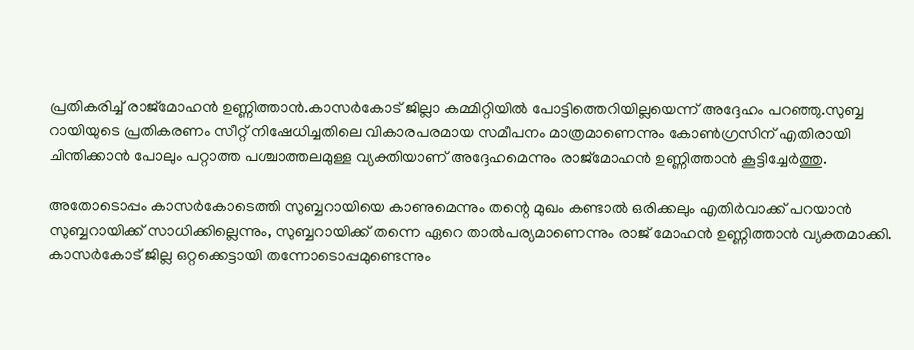പ്രതികരിച്ച് രാജ്‌മോഹന്‍ ഉണ്ണിത്താന്‍.കാസര്‍കോട് ജില്ലാ കമ്മിറ്റിയില്‍ പോട്ടിത്തെറിയില്ലയെന്ന് അദ്ദേഹം പറഞ്ഞു.സുബ്ബ റായിയുടെ പ്രതികരണം സീറ്റ് നിഷേധിച്ചതിലെ വികാരപരമായ സമീപനം മാത്രമാണെന്നും കോണ്‍ഗ്രസിന് എതിരായി ചിന്തിക്കാന്‍ പോലും പറ്റാത്ത പശ്ചാത്തലമുള്ള വ്യക്തിയാണ് അദ്ദേഹമെന്നും രാജ്‌മോഹന്‍ ഉണ്ണിത്താന്‍ കൂട്ടിച്ചേര്‍ത്തു.

അതോടൊപ്പം കാസര്‍കോടെത്തി സുബ്ബറായിയെ കാണുമെന്നും തന്റെ മുഖം കണ്ടാല്‍ ഒരിക്കലും എതിര്‍വാക്ക് പറയാന്‍ സുബ്ബറായിക്ക് സാധിക്കില്ലെന്നും, സുബ്ബറായിക്ക് തന്നെ ഏറെ താല്‍പര്യമാണെന്നും രാജ് മോഹന്‍ ഉണ്ണിത്താന്‍ വ്യക്തമാക്കി. കാസര്‍കോട് ജില്ല ഒറ്റക്കെട്ടായി തന്നോടൊപ്പമുണ്ടെന്നും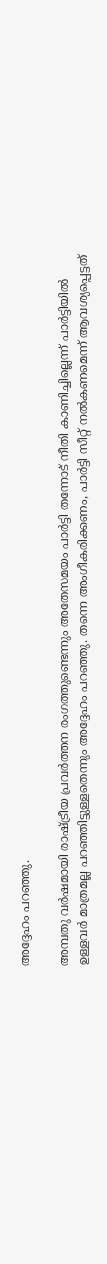അദ്ദേഹം പറഞ്ഞു.

അമ്പതു വര്‍ഷമായി രാഷ്ട്രീയ പ്രവര്‍ത്തന രംഗത്തുണ്ടെന്നും അതേസമയം പാര്‍ട്ടി തന്നോട് നീതി കാണിച്ചില്ലെന്ന് പാര്‍ട്ടിയില്‍ ഉള്ളവര്‍ മാത്രമല്ല പറഞ്ഞിട്ടുള്ളതെന്നും അദ്ദേഹം പറഞ്ഞു. തന്നെ അംഗീകരിക്കണം, പാര്‍ട്ടി സീറ്റ് നല്‍കണമെന്ന് ആവശ്യപ്പെട്ടത്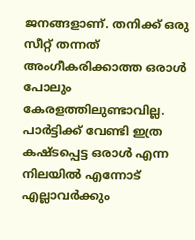ജനങ്ങളാണ്. തനിക്ക് ഒരു സീറ്റ് തന്നത് അംഗീകരിക്കാത്ത ഒരാള്‍ പോലും കേരളത്തിലുണ്ടാവില്ല. പാര്‍ട്ടിക്ക് വേണ്ടി ഇത്ര കഷ്ടപ്പെട്ട ഒരാള്‍ എന്ന നിലയില്‍ എന്നോട് എല്ലാവര്‍ക്കും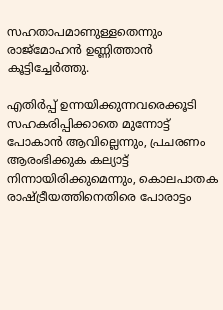സഹതാപമാണുള്ളതെന്നും രാജ്‌മോഹന്‍ ഉണ്ണിത്താന്‍ കൂട്ടിച്ചേര്‍ത്തു.

എതിര്‍പ്പ് ഉന്നയിക്കുന്നവരെക്കൂടി സഹകരിപ്പിക്കാതെ മുന്നോട്ട് പോകാന്‍ ആവില്ലെന്നും, പ്രചരണം ആരംഭിക്കുക കല്യാട്ട് നിന്നായിരിക്കുമെന്നും, കൊലപാതക രാഷ്ട്രീയത്തിനെതിരെ പോരാട്ടം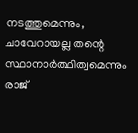നടത്തുമെന്നും, ചാവേറായല്ല തന്റെ സ്ഥാനാര്‍ത്ഥിത്വമെന്നും രാജ്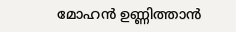മോഹന്‍ ഉണ്ണിത്താന്‍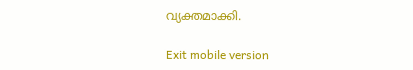വ്യക്തമാക്കി.

Exit mobile version